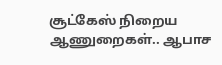சூட்கேஸ் நிறைய ஆணுறைகள்.. ஆபாச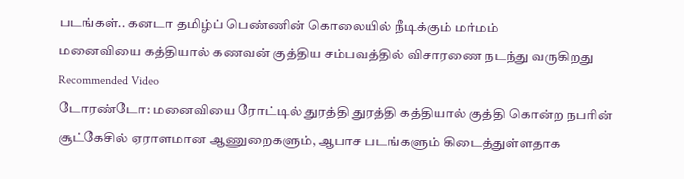படங்கள்.. கனடா தமிழ்ப் பெண்ணின் கொலையில் நீடிக்கும் மர்மம்
மனைவியை கத்தியால் கணவன் குத்திய சம்பவத்தில் விசாரணை நடந்து வருகிறது
Recommended Video
டோரண்டோ: மனைவியை ரோட்டில் துரத்தி துரத்தி கத்தியால் குத்தி கொன்ற நபரின் சூட்கேசில் ஏராளமான ஆணுறைகளும், ஆபாச படங்களும் கிடைத்துள்ளதாக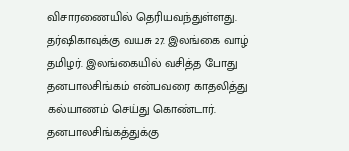விசாரணையில் தெரியவந்துள்ளது.
தர்ஷிகாவுக்கு வயசு 27. இலங்கை வாழ் தமிழர். இலங்கையில் வசித்த போது தனபாலசிங்கம் என்பவரை காதலித்து கல்யாணம் செய்து கொண்டார். தனபாலசிங்கத்துக்கு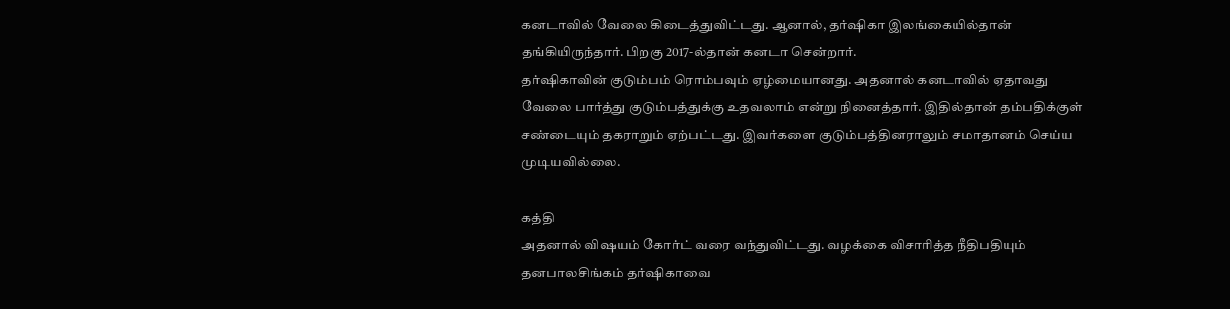கனடாவில் வேலை கிடைத்துவிட்டது. ஆனால், தர்ஷிகா இலங்கையில்தான் தங்கியிருந்தார். பிறகு 2017-ல்தான் கனடா சென்றார்.
தர்ஷிகாவின் குடும்பம் ரொம்பவும் ஏழ்மையானது. அதனால் கனடாவில் ஏதாவது வேலை பார்த்து குடும்பத்துக்கு உதவலாம் என்று நினைத்தார். இதில்தான் தம்பதிக்குள் சண்டையும் தகராறும் ஏற்பட்டது. இவர்களை குடும்பத்தினராலும் சமாதானம் செய்ய முடியவில்லை.

கத்தி
அதனால் விஷயம் கோர்ட் வரை வந்துவிட்டது. வழக்கை விசாரித்த நீதிபதியும் தனபாலசிங்கம் தர்ஷிகாவை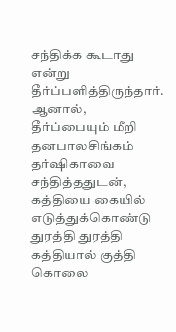சந்திக்க கூடாது என்று தீர்ப்பளித்திருந்தார். ஆனால், தீர்ப்பையும் மீறி தனபாலசிங்கம் தர்ஷிகாவை சந்தித்ததுடன், கத்தியை கையில் எடுத்துக்கொண்டு துரத்தி துரத்தி கத்தியால் குத்தி கொலை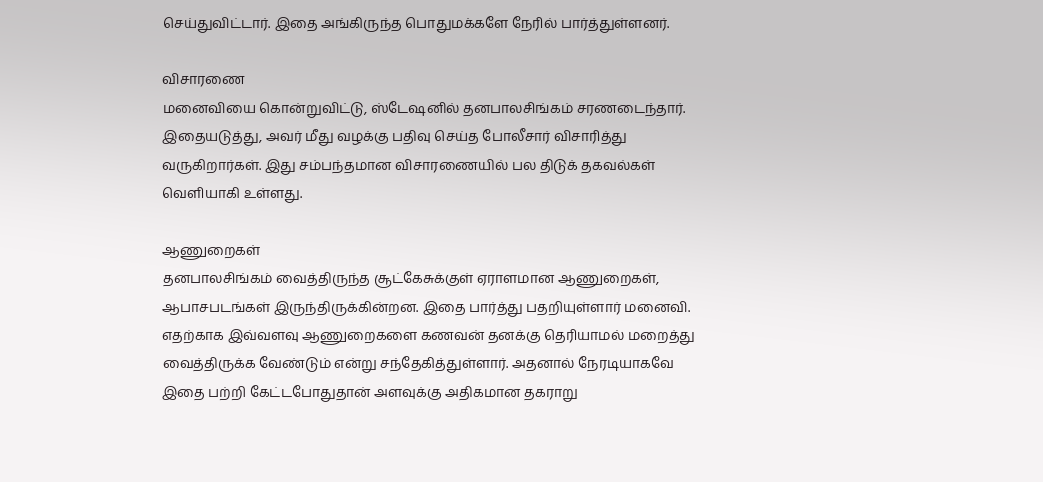செய்துவிட்டார். இதை அங்கிருந்த பொதுமக்களே நேரில் பார்த்துள்ளனர்.

விசாரணை
மனைவியை கொன்றுவிட்டு, ஸ்டேஷனில் தனபாலசிங்கம் சரணடைந்தார். இதையடுத்து, அவர் மீது வழக்கு பதிவு செய்த போலீசார் விசாரித்து வருகிறார்கள். இது சம்பந்தமான விசாரணையில் பல திடுக் தகவல்கள் வெளியாகி உள்ளது.

ஆணுறைகள்
தனபாலசிங்கம் வைத்திருந்த சூட்கேசுக்குள் ஏராளமான ஆணுறைகள், ஆபாசபடங்கள் இருந்திருக்கின்றன. இதை பார்த்து பதறியுள்ளார் மனைவி. எதற்காக இவ்வளவு ஆணுறைகளை கணவன் தனக்கு தெரியாமல் மறைத்து வைத்திருக்க வேண்டும் என்று சந்தேகித்துள்ளார். அதனால் நேரடியாகவே இதை பற்றி கேட்டபோதுதான் அளவுக்கு அதிகமான தகராறு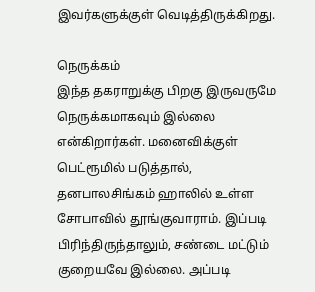இவர்களுக்குள் வெடித்திருக்கிறது.

நெருக்கம்
இந்த தகராறுக்கு பிறகு இருவருமே நெருக்கமாகவும் இல்லை என்கிறார்கள். மனைவிக்குள் பெட்ரூமில் படுத்தால், தனபாலசிங்கம் ஹாலில் உள்ள சோபாவில் தூங்குவாராம். இப்படி பிரிந்திருந்தாலும், சண்டை மட்டும் குறையவே இல்லை. அப்படி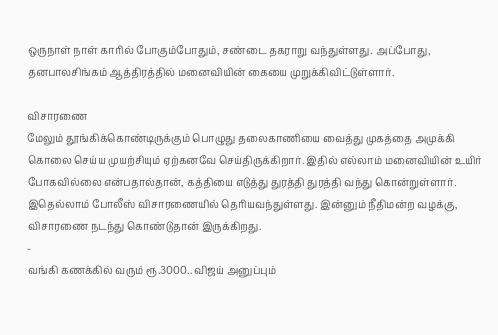ஒருநாள் நாள் காரில் போகும்போதும், சண்டை தகராறு வந்துள்ளது. அப்போது, தனபாலசிங்கம் ஆத்திரத்தில் மனைவியின் கையை முறுக்கிவிட்டுள்ளார்.

விசாரணை
மேலும் தூங்கிக்கொண்டிருக்கும் பொழுது தலைகாணியை வைத்து முகத்தை அமுக்கி கொலை செய்ய முயற்சியும் ஏற்கனவே செய்திருக்கிறார். இதில் எல்லாம் மனைவியின் உயிர் போகவில்லை என்பதால்தான், கத்தியை எடுத்து துரத்தி துரத்தி வந்து கொன்றுள்ளார். இதெல்லாம் போலீஸ் விசாரணையில் தெரியவந்துள்ளது. இன்னும் நீதிமன்ற வழக்கு, விசாரணை நடந்து கொண்டுதான் இருக்கிறது.
-
வங்கி கணக்கில் வரும் ரூ.3000.. விஜய் அனுப்பும்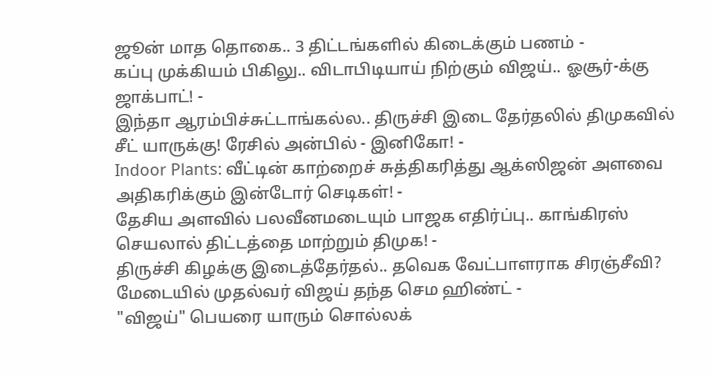ஜூன் மாத தொகை.. 3 திட்டங்களில் கிடைக்கும் பணம் -
கப்பு முக்கியம் பிகிலு.. விடாபிடியாய் நிற்கும் விஜய்.. ஓசூர்-க்கு ஜாக்பாட்! -
இந்தா ஆரம்பிச்சுட்டாங்கல்ல.. திருச்சி இடை தேர்தலில் திமுகவில் சீட் யாருக்கு! ரேசில் அன்பில் - இனிகோ! -
Indoor Plants: வீட்டின் காற்றைச் சுத்திகரித்து ஆக்ஸிஜன் அளவை அதிகரிக்கும் இன்டோர் செடிகள்! -
தேசிய அளவில் பலவீனமடையும் பாஜக எதிர்ப்பு.. காங்கிரஸ் செயலால் திட்டத்தை மாற்றும் திமுக! -
திருச்சி கிழக்கு இடைத்தேர்தல்.. தவெக வேட்பாளராக சிரஞ்சீவி? மேடையில் முதல்வர் விஜய் தந்த செம ஹிண்ட் -
"விஜய்" பெயரை யாரும் சொல்லக்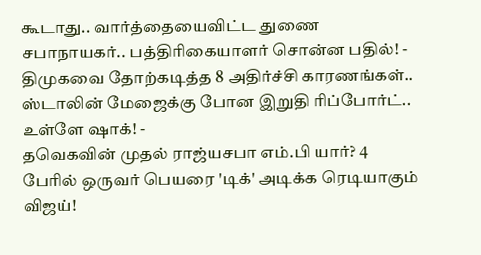கூடாது.. வார்த்தையைவிட்ட துணை சபாநாயகர்.. பத்திரிகையாளர் சொன்ன பதில்! -
திமுகவை தோற்கடித்த 8 அதிர்ச்சி காரணங்கள்.. ஸ்டாலின் மேஜைக்கு போன இறுதி ரிப்போர்ட்.. உள்ளே ஷாக்! -
தவெகவின் முதல் ராஜ்யசபா எம்.பி யார்? 4 பேரில் ஒருவர் பெயரை 'டிக்' அடிக்க ரெடியாகும் விஜய்!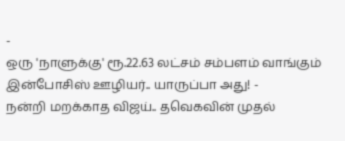-
ஒரு 'நாளுக்கு' ரூ.22.63 லட்சம் சம்பளம் வாங்கும் இன்போசிஸ் ஊழியர்.. யாருப்பா அது! -
நன்றி மறக்காத விஜய்.. தவெகவின் முதல்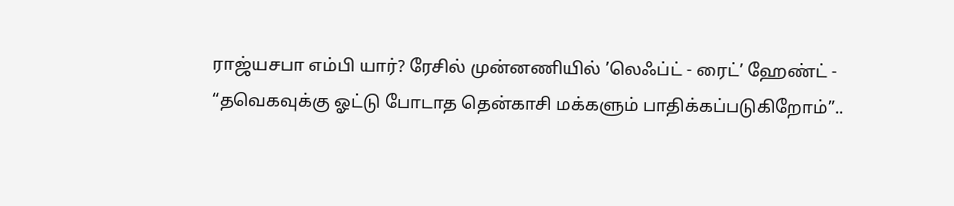ராஜ்யசபா எம்பி யார்? ரேசில் முன்னணியில் ’லெஃப்ட் - ரைட்’ ஹேண்ட் -
“தவெகவுக்கு ஓட்டு போடாத தென்காசி மக்களும் பாதிக்கப்படுகிறோம்”..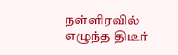நள்ளிரவில் எழுந்த திடீர்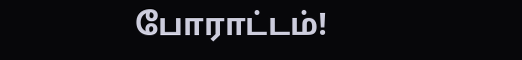போராட்டம்!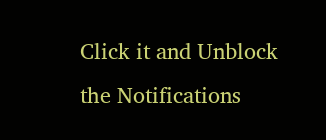Click it and Unblock the Notifications